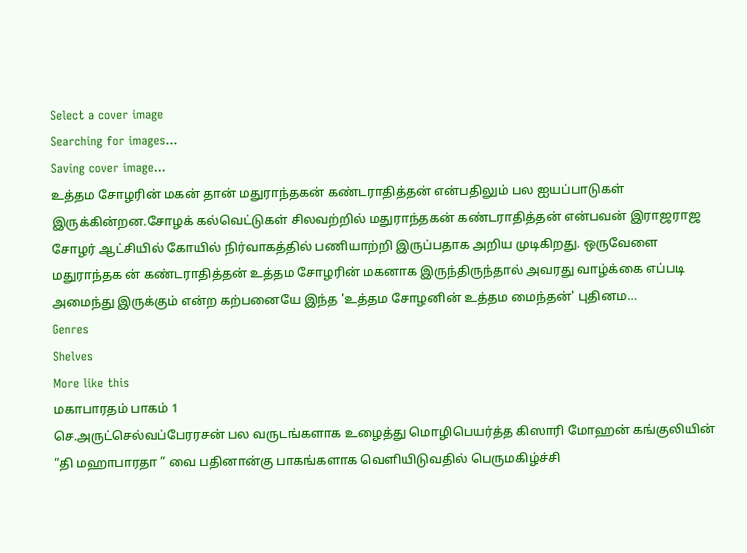Select a cover image
Searching for images...
Saving cover image...
உத்தம சோழரின் மகன் தான் மதுராந்தகன் கண்டராதித்தன் என்பதிலும் பல ஐயப்பாடுகள் இருக்கின்றன.சோழக் கல்வெட்டுகள் சிலவற்றில் மதுராந்தகன் கண்டராதித்தன் என்பவன் இராஜராஜ சோழர் ஆட்சியில் கோயில் நிர்வாகத்தில் பணியாற்றி இருப்பதாக அறிய முடிகிறது. ஒருவேளை மதுராந்தக ன் கண்டராதித்தன் உத்தம சோழரின் மகனாக இருந்திருந்தால் அவரது வாழ்க்கை எப்படி அமைந்து இருக்கும் என்ற கற்பனையே இந்த 'உத்தம சோழனின் உத்தம மைந்தன்' புதினம…
Genres
Shelves
More like this
மகாபாரதம் பாகம் 1
செ.அருட்செல்வப்பேரரசன் பல வருடங்களாக உழைத்து மொழிபெயர்த்த கிஸாரி மோஹன் கங்குலியின் “தி மஹாபாரதா ” வை பதினான்கு பாகங்களாக வெளியிடுவதில் பெருமகிழ்ச்சி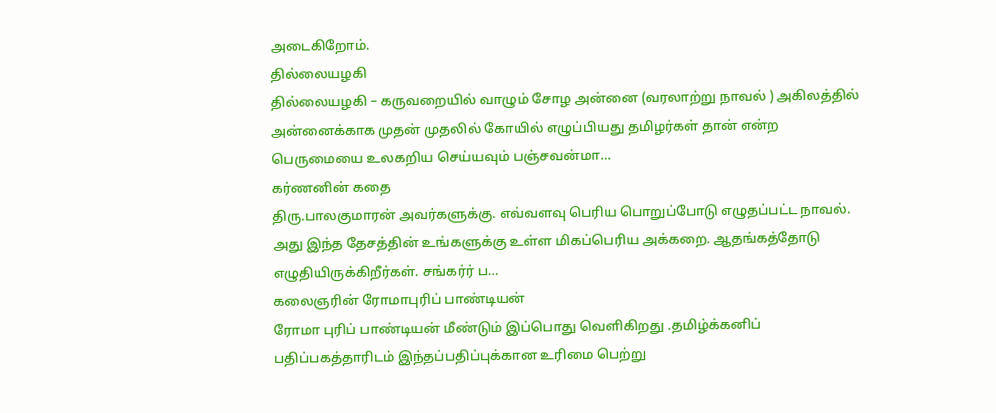அடைகிறோம்.
தில்லையழகி
தில்லையழகி – கருவறையில் வாழும் சோழ அன்னை (வரலாற்று நாவல் ) அகிலத்தில் அன்னைக்காக முதன் முதலில் கோயில் எழுப்பியது தமிழர்கள் தான் என்ற பெருமையை உலகறிய செய்யவும் பஞ்சவன்மா…
கர்ணனின் கதை
திரு.பாலகுமாரன் அவர்களுக்கு. எவ்வளவு பெரிய பொறுப்போடு எழுதப்பட்ட நாவல். அது இந்த தேசத்தின் உங்களுக்கு உள்ள மிகப்பெரிய அக்கறை. ஆதங்கத்தோடு எழுதியிருக்கிறீர்கள். சங்கர்ர் ப…
கலைஞரின் ரோமாபுரிப் பாண்டியன்
ரோமா புரிப் பாண்டியன் மீண்டும் இப்பொது வெளிகிறது .தமிழ்க்கனிப் பதிப்பகத்தாரிடம் இந்தப்பதிப்புக்கான உரிமை பெற்று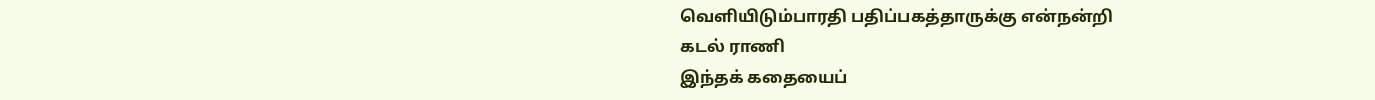வெளியிடும்பாரதி பதிப்பகத்தாருக்கு என்நன்றி
கடல் ராணி
இந்தக் கதையைப்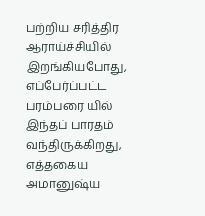பற்றிய சரித்திர ஆராய்ச்சியில் இறங்கியபோது, எப்பேர்ப்பட்ட பரம்பரை யில் இந்தப் பாரதம் வந்திருக்கிறது, எத்தகைய அமானுஷ்ய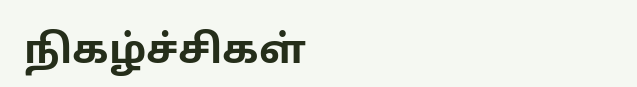நிகழ்ச்சிகள்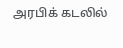அரபிக் கடலில்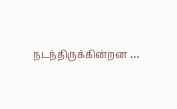நடந்திருக்கின்றன …